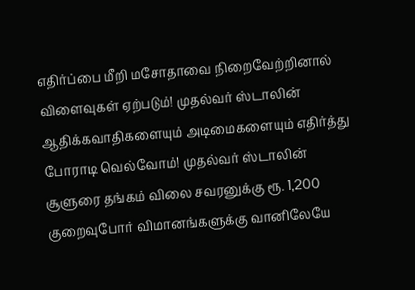எதிர்ப்பை மீறி மசோதாவை நிறைவேற்றினால் விளைவுகள் ஏற்படும்! முதல்வர் ஸ்டாலின் ஆதிக்கவாதிகளையும் அடிமைகளையும் எதிர்த்து போராடி வெல்வோம்! முதல்வர் ஸ்டாலின் சூளுரை தங்கம் விலை சவரனுக்கு ரூ. 1,200 குறைவுபோர் விமானங்களுக்கு வானிலேயே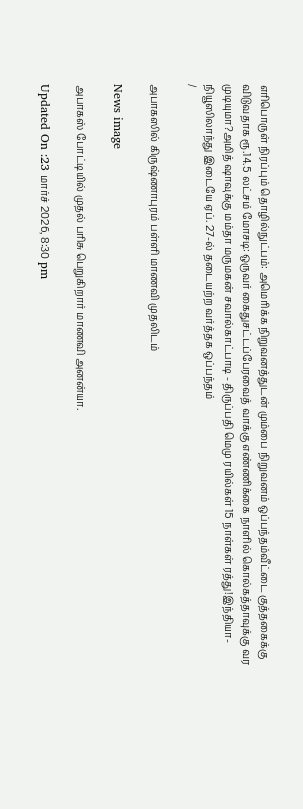எரிபொருள் நிரப்பும் தொழில்நுட்பம்: அமெரிக்க நிறுவனத்துடன் மும்பை நிறுவனம் ஒப்பந்தம்வீட்டை குத்தகைக்கு விடுவதாக ரூ.14.5 லட்சம் மோசடி: ஒருவர் கைதுசட்டப்பேரவைத் வாக்கு எண்ணிக்கை நாளில் கொல்கத்தாவுக்கு வர முடியுமா?அமித் ஷாவுக்கு மம்தா மருமகன் சவால்காட்பாடி - திருப்பதி மெமு ரயில்கள் 15 நாள்கள் ரத்து!இந்தியா-நியூஸிலாந்து இடையே ஏப். 27-ல் தடையற்ற வர்த்தக ஒப்பந்தம்
/

அபாகஸில் கிருஷ்ணாபுரம் பள்ளி மாணவி முதலிடம்

News image

அபாகஸ் போட்டியில் முதல் பரிசு பெறுகிறார் மாணவி அனன்யா.

Updated On :23 மார்ச் 2026, 8:30 pm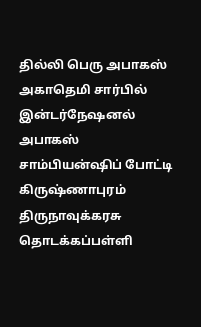தில்லி பெரு அபாகஸ் அகாதெமி சார்பில் இன்டர்நேஷனல் அபாகஸ் சாம்பியன்ஷிப் போட்டி கிருஷ்ணாபுரம் திருநாவுக்கரசு தொடக்கப்பள்ளி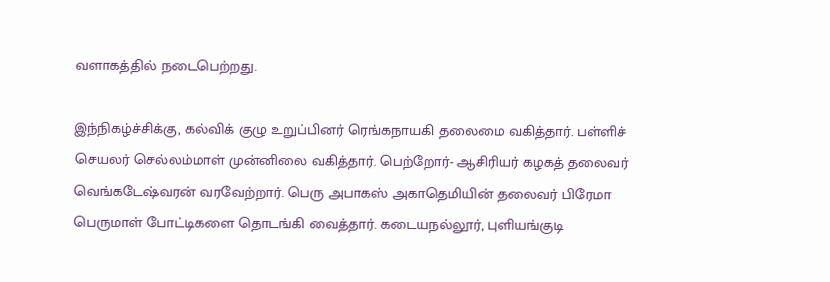வளாகத்தில் நடைபெற்றது.

இந்நிகழ்ச்சிக்கு, கல்விக் குழு உறுப்பினர் ரெங்கநாயகி தலைமை வகித்தார். பள்ளிச் செயலர் செல்லம்மாள் முன்னிலை வகித்தார். பெற்றோர்- ஆசிரியர் கழகத் தலைவர் வெங்கடேஷ்வரன் வரவேற்றார். பெரு அபாகஸ் அகாதெமியின் தலைவர் பிரேமா பெருமாள் போட்டிகளை தொடங்கி வைத்தார். கடையநல்லூர், புளியங்குடி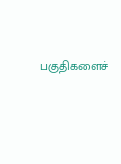பகுதிகளைச்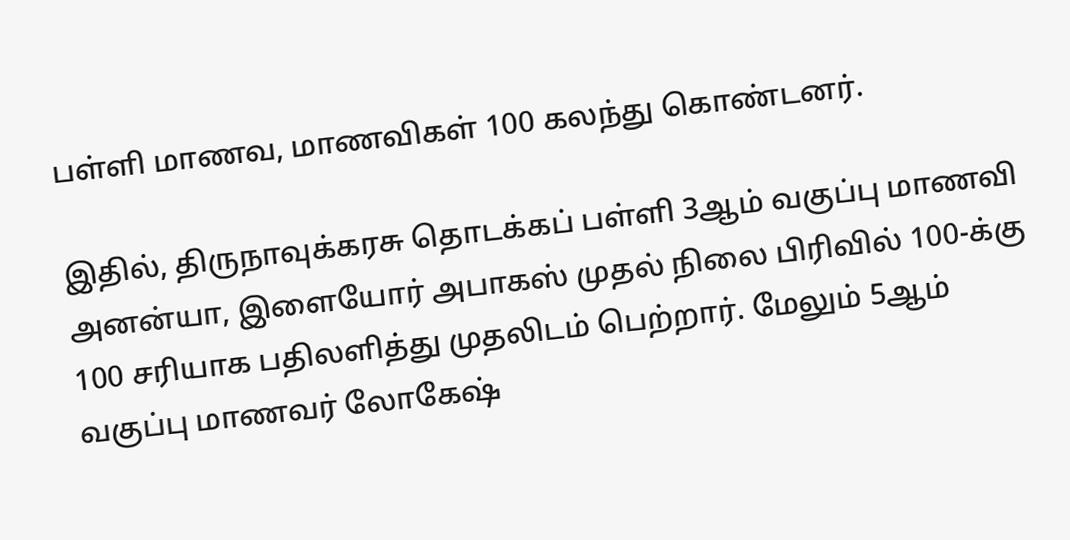பள்ளி மாணவ, மாணவிகள் 100 கலந்து கொண்டனர்.

இதில், திருநாவுக்கரசு தொடக்கப் பள்ளி 3ஆம் வகுப்பு மாணவி அனன்யா, இளையோர் அபாகஸ் முதல் நிலை பிரிவில் 100-க்கு 100 சரியாக பதிலளித்து முதலிடம் பெற்றார். மேலும் 5ஆம் வகுப்பு மாணவர் லோகேஷ்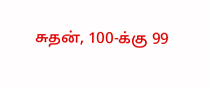சுதன், 100-க்கு 99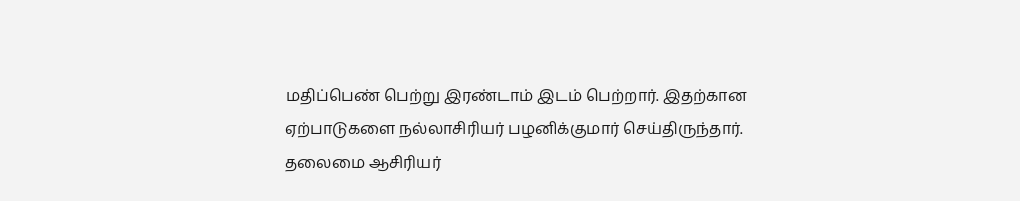மதிப்பெண் பெற்று இரண்டாம் இடம் பெற்றார். இதற்கான ஏற்பாடுகளை நல்லாசிரியர் பழனிக்குமார் செய்திருந்தார். தலைமை ஆசிரியர்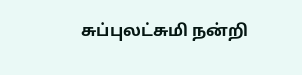சுப்புலட்சுமி நன்றி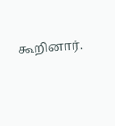கூறினார்.